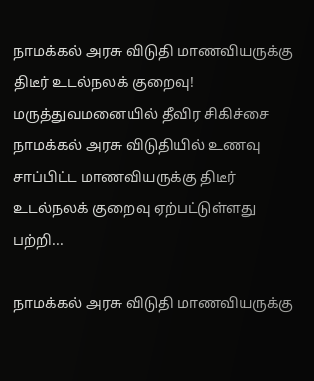நாமக்கல் அரசு விடுதி மாணவியருக்கு திடீர் உடல்நலக் குறைவு! மருத்துவமனையில் தீவிர சிகிச்சை
நாமக்கல் அரசு விடுதியில் உணவு சாப்பிட்ட மாணவியருக்கு திடீர் உடல்நலக் குறைவு ஏற்பட்டுள்ளது பற்றி...

நாமக்கல் அரசு விடுதி மாணவியருக்கு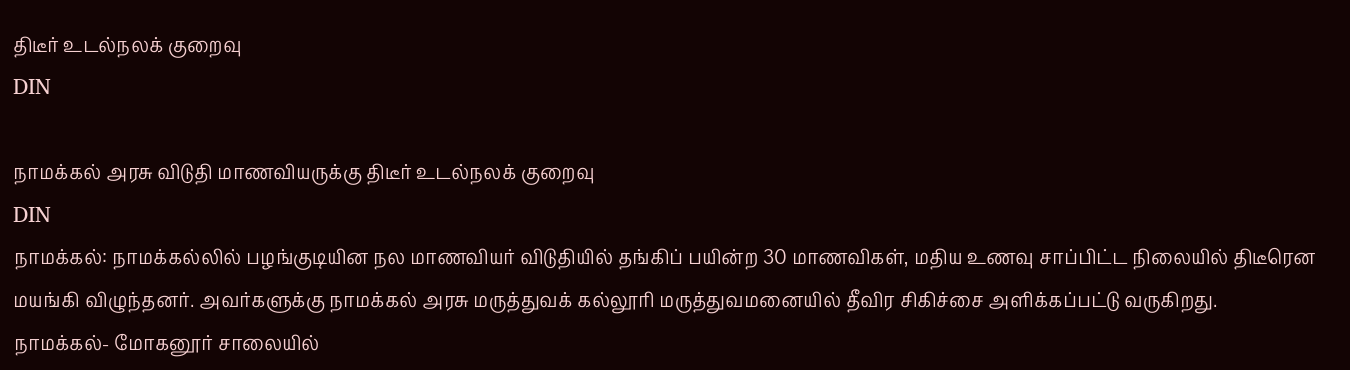திடீர் உடல்நலக் குறைவு
DIN

நாமக்கல் அரசு விடுதி மாணவியருக்கு திடீர் உடல்நலக் குறைவு
DIN
நாமக்கல்: நாமக்கல்லில் பழங்குடியின நல மாணவியர் விடுதியில் தங்கிப் பயின்ற 30 மாணவிகள், மதிய உணவு சாப்பிட்ட நிலையில் திடீரென மயங்கி விழுந்தனர். அவர்களுக்கு நாமக்கல் அரசு மருத்துவக் கல்லூரி மருத்துவமனையில் தீவிர சிகிச்சை அளிக்கப்பட்டு வருகிறது.
நாமக்கல்- மோகனூர் சாலையில்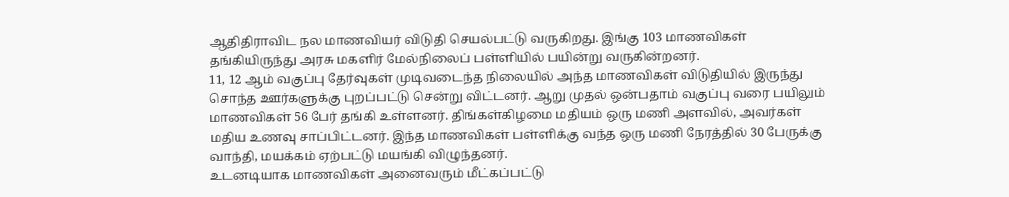ஆதிதிராவிட நல மாணவியர் விடுதி செயல்பட்டு வருகிறது. இங்கு 103 மாணவிகள் தங்கியிருந்து அரசு மகளிர் மேல்நிலைப் பள்ளியில் பயின்று வருகின்றனர்.
11, 12 ஆம் வகுப்பு தேர்வுகள் முடிவடைந்த நிலையில் அந்த மாணவிகள் விடுதியில் இருந்து சொந்த ஊர்களுக்கு புறப்பட்டு சென்று விட்டனர். ஆறு முதல் ஒன்பதாம் வகுப்பு வரை பயிலும் மாணவிகள் 56 பேர் தங்கி உள்ளனர். திங்கள்கிழமை மதியம் ஒரு மணி அளவில், அவர்கள் மதிய உணவு சாப்பிட்டனர். இந்த மாணவிகள் பள்ளிக்கு வந்த ஒரு மணி நேரத்தில் 30 பேருக்கு வாந்தி, மயக்கம் ஏற்பட்டு மயங்கி விழுந்தனர்.
உடனடியாக மாணவிகள் அனைவரும் மீட்கப்பட்டு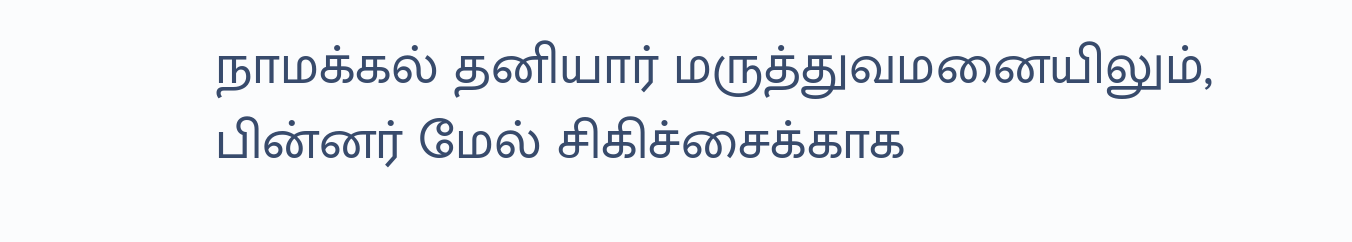நாமக்கல் தனியார் மருத்துவமனையிலும், பின்னர் மேல் சிகிச்சைக்காக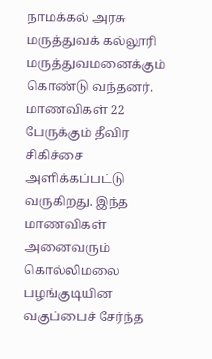நாமக்கல் அரசு மருத்துவக் கல்லூரி மருத்துவமனைக்கும் கொண்டு வந்தனர். மாணவிகள் 22 பேருக்கும் தீவிர சிகிச்சை அளிக்கப்பட்டு வருகிறது. இந்த மாணவிகள் அனைவரும் கொல்லிமலை பழங்குடியின வகுப்பைச் சேர்ந்த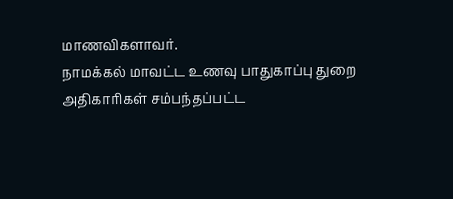மாணவிகளாவர்.
நாமக்கல் மாவட்ட உணவு பாதுகாப்பு துறை அதிகாரிகள் சம்பந்தப்பட்ட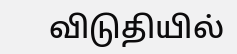விடுதியில்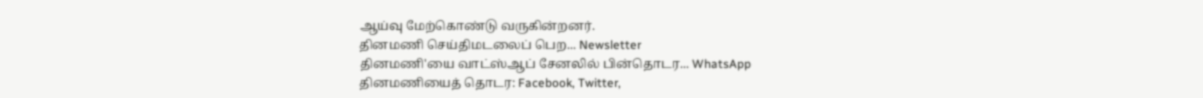ஆய்வு மேற்கொண்டு வருகின்றனர்.
தினமணி செய்திமடலைப் பெற... Newsletter
தினமணி'யை வாட்ஸ்ஆப் சேனலில் பின்தொடர... WhatsApp
தினமணியைத் தொடர: Facebook, Twitter,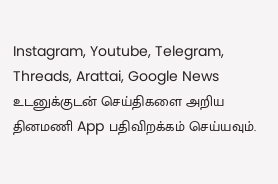Instagram, Youtube, Telegram, Threads, Arattai, Google News
உடனுக்குடன் செய்திகளை அறிய தினமணி App பதிவிறக்கம் செய்யவும்.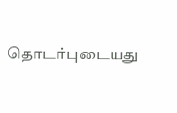தொடர்புடையது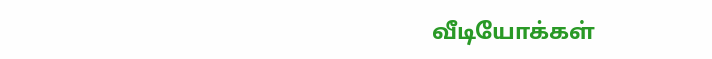வீடியோக்கள்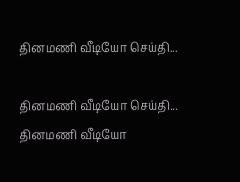தினமணி வீடியோ செய்தி...

தினமணி வீடியோ செய்தி...
தினமணி வீடியோ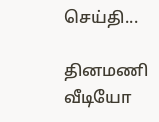செய்தி...

தினமணி வீடியோ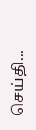செய்தி...